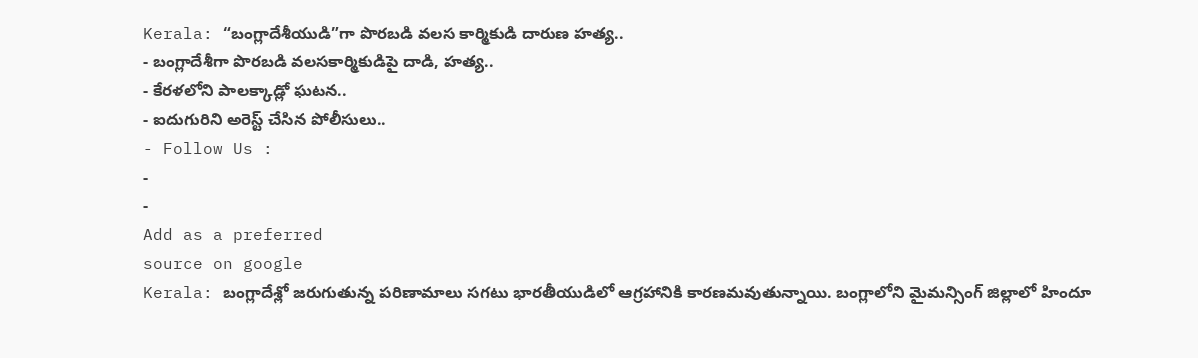Kerala: “బంగ్లాదేశీయుడి”గా పొరబడి వలస కార్మికుడి దారుణ హత్య..
- బంగ్లాదేశీగా పొరబడి వలసకార్మికుడిపై దాడి, హత్య..
- కేరళలోని పాలక్కాడ్లో ఘటన..
- ఐదుగురిని అరెస్ట్ చేసిన పోలీసులు..
- Follow Us :
-
-
Add as a preferred
source on google
Kerala: బంగ్లాదేశ్లో జరుగుతున్న పరిణామాలు సగటు భారతీయుడిలో ఆగ్రహానికి కారణమవుతున్నాయి. బంగ్లాలోని మైమన్సింగ్ జిల్లాలో హిందూ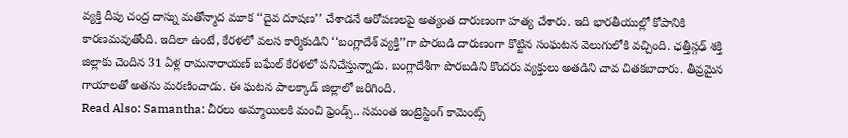వ్యక్తి దీపు చంద్ర దాస్ను మతోన్మాద మూక ‘‘దైవ దూషణ’’ చేశాడనే ఆరోపణలపై అత్యంత దారుణంగా హత్య చేశారు. ఇది భారతీయుల్లో కోపానికి కారణమవుతోంది. ఇదిలా ఉంటే, కేరళలో వలస కార్మికుడిని ‘‘బంగ్లాదేశ్ వ్యక్తి’’గా పొరబడి దారుణంగా కొట్టిన సంఘటన వెలుగులోకి వచ్చింది. ఛత్తీస్గఢ్ శక్తి జిల్లాకు చెందిన 31 ఏళ్ల రామనారాయణ్ బఘేల్ కేరళలో పనిచేస్తున్నాడు. బంగ్లాదేశీగా పొరబడిని కొందరు వ్యక్తులు అతడిని చావ చితకబాదారు. తీవ్రమైన గాయాలతో అతను మరణించాడు. ఈ ఘటన పాలక్కాడ్ జిల్లాలో జరిగింది.
Read Also: Samantha: చీరలు అమ్మాయిలకి మంచి ఫ్రెండ్స్.. సమంత ఇంట్రెస్టింగ్ కామెంట్స్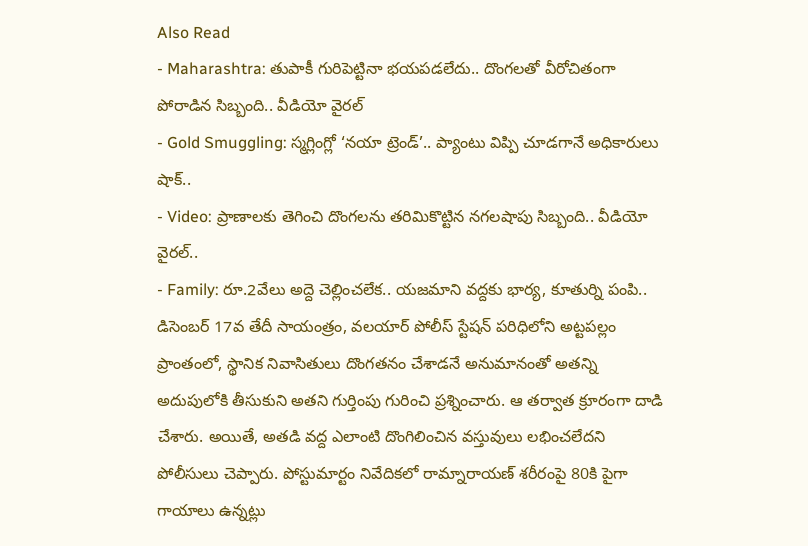Also Read
- Maharashtra: తుపాకీ గురిపెట్టినా భయపడలేదు.. దొంగలతో వీరోచితంగా పోరాడిన సిబ్బంది.. వీడియో వైరల్
- Gold Smuggling: స్మగ్లింగ్లో ‘నయా ట్రెండ్’.. ప్యాంటు విప్పి చూడగానే అధికారులు షాక్..
- Video: ప్రాణాలకు తెగించి దొంగలను తరిమికొట్టిన నగలషాపు సిబ్బంది.. వీడియో వైరల్..
- Family: రూ.2వేలు అద్దె చెల్లించలేక.. యజమాని వద్దకు భార్య, కూతుర్ని పంపి..
డిసెంబర్ 17వ తేదీ సాయంత్రం, వలయార్ పోలీస్ స్టేషన్ పరిధిలోని అట్టపల్లం ప్రాంతంలో, స్థానిక నివాసితులు దొంగతనం చేశాడనే అనుమానంతో అతన్ని అదుపులోకి తీసుకుని అతని గుర్తింపు గురించి ప్రశ్నించారు. ఆ తర్వాత క్రూరంగా దాడి చేశారు. అయితే, అతడి వద్ద ఎలాంటి దొంగిలించిన వస్తువులు లభించలేదని పోలీసులు చెప్పారు. పోస్టుమార్టం నివేదికలో రామ్నారాయణ్ శరీరంపై 80కి పైగా గాయాలు ఉన్నట్లు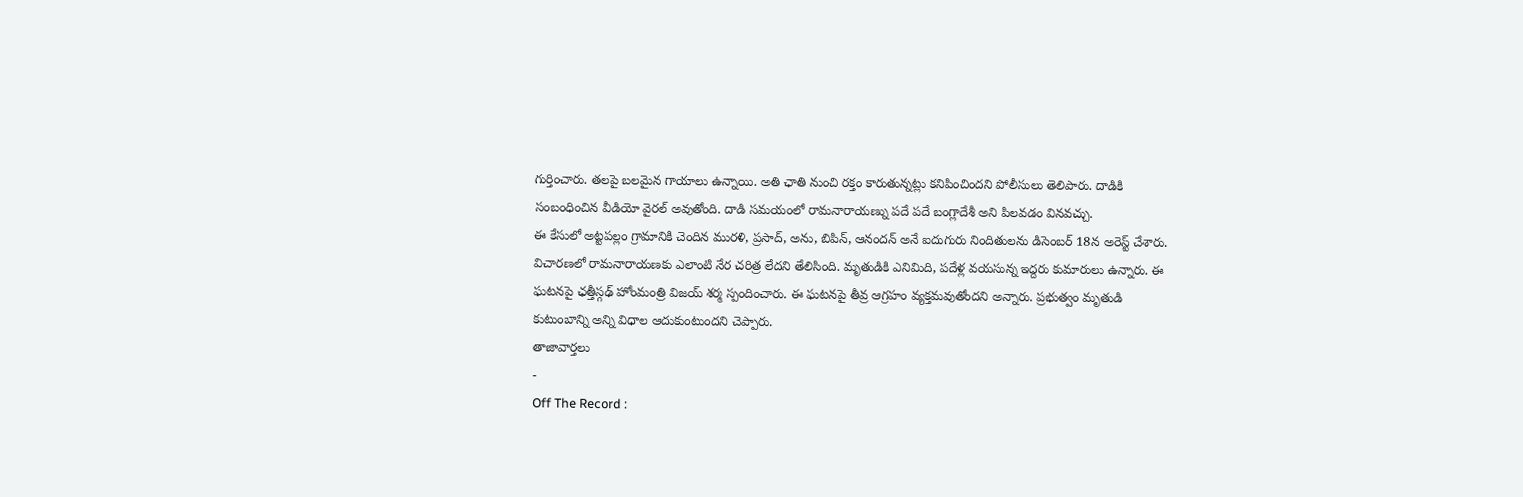గుర్తించారు. తలపై బలమైన గాయాలు ఉన్నాయి. అతి ఛాతి నుంచి రక్తం కారుతున్నట్లు కనిపించిందని పోలీసులు తెలిపారు. దాడికి సంబంధించిన వీడియో వైరల్ అవుతోంది. దాడి సమయంలో రామనారాయణ్ను పదే పదే బంగ్లాదేశీ అని పిలవడం వినవచ్చు.
ఈ కేసులో అట్టపల్లం గ్రామానికి చెందిన మురళి, ప్రసాద్, అను, బిపిన్, ఆనందన్ అనే ఐదుగురు నిందితులను డిసెంబర్ 18న అరెస్ట్ చేశారు. విచారణలో రామనారాయణకు ఎలాంటి నేర చరిత్ర లేదని తేలిసింది. మృతుడికి ఎనిమిది, పదేళ్ల వయసున్న ఇద్దరు కుమారులు ఉన్నారు. ఈ ఘటనపై ఛత్తీస్గఢ్ హోంమంత్రి విజయ్ శర్మ స్పందించారు. ఈ ఘటనపై తీవ్ర ఆగ్రహం వ్యక్తమవుతోందని అన్నారు. ప్రభుత్వం మృతుడి కుటుంబాన్ని అన్ని విధాల ఆదుకుంటుందని చెప్పారు.
తాజావార్తలు
-
Off The Record :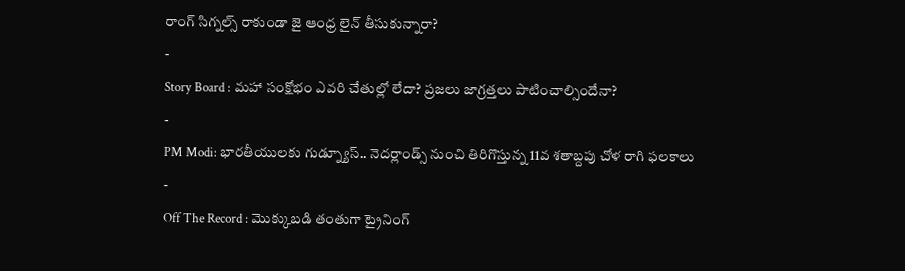రాంగ్ సిగ్నల్స్ రాకుండా జై ఆంధ్ర లైన్ తీసుకున్నారా?
-
Story Board : మహా సంక్షోభం ఎవరి చేతుల్లో లేదా? ప్రజలు జాగ్రత్తలు పాటించాల్సిందేనా?
-
PM Modi: భారతీయులకు గుడ్న్యూస్.. నెదర్లాండ్స్ నుంచి తిరిగొస్తున్న 11వ శతాబ్దపు చోళ రాగి ఫలకాలు
-
Off The Record : మొక్కుబడి తంతుగా ట్రైనింగ్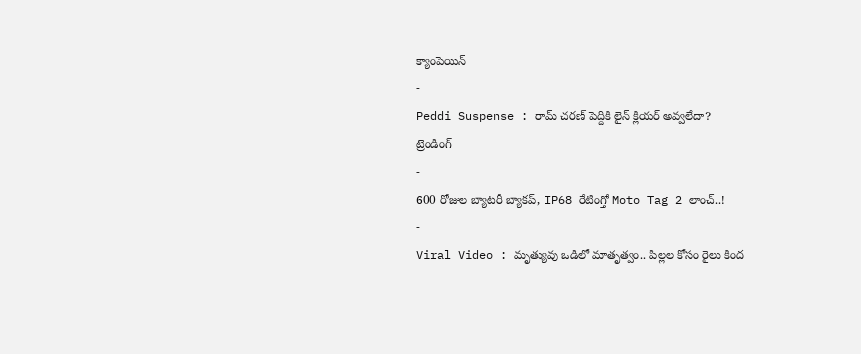క్యాంపెయిన్
-
Peddi Suspense : రామ్ చరణ్ పెద్దికి లైన్ క్లియర్ అవ్వలేదా?
ట్రెండింగ్
-
600 రోజుల బ్యాటరీ బ్యాకప్, IP68 రేటింగ్తో Moto Tag 2 లాంచ్..!
-
Viral Video : మృత్యువు ఒడిలో మాతృత్వం.. పిల్లల కోసం రైలు కింద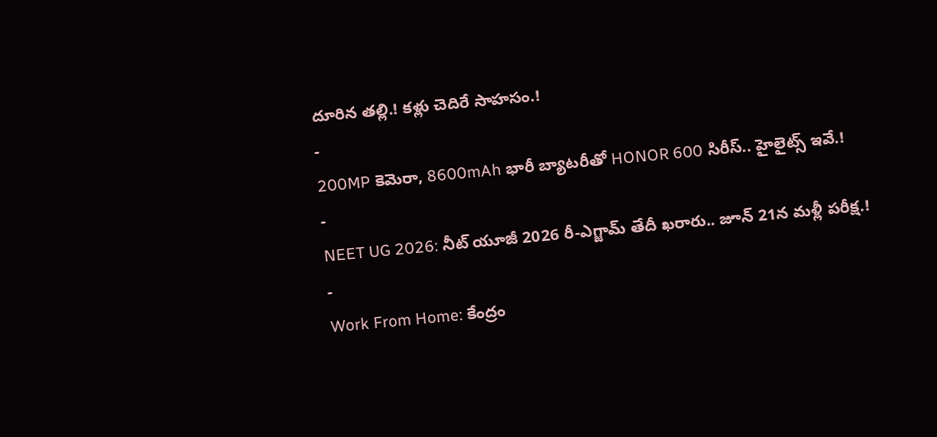దూరిన తల్లి.! కళ్లు చెదిరే సాహసం.!
-
200MP కెమెరా, 8600mAh భారీ బ్యాటరీతో HONOR 600 సిరీస్.. హైలైట్స్ ఇవే.!
-
NEET UG 2026: నీట్ యూజీ 2026 రీ-ఎగ్జామ్ తేదీ ఖరారు.. జూన్ 21న మళ్లీ పరీక్ష.!
-
Work From Home: కేంద్రం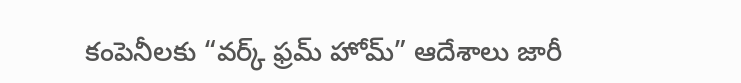కంపెనీలకు “వర్క్ ఫ్రమ్ హోమ్” ఆదేశాలు జారీ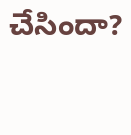చేసిందా?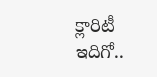క్లారిటీ ఇదిగో..